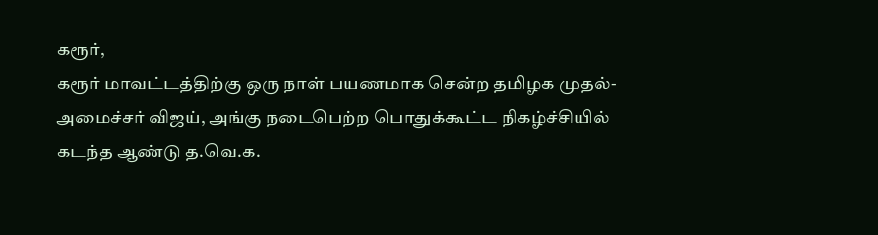கரூர்,
கரூர் மாவட்டத்திற்கு ஒரு நாள் பயணமாக சென்ற தமிழக முதல்-அமைச்சர் விஜய், அங்கு நடைபெற்ற பொதுக்கூட்ட நிகழ்ச்சியில் கடந்த ஆண்டு த.வெ.க.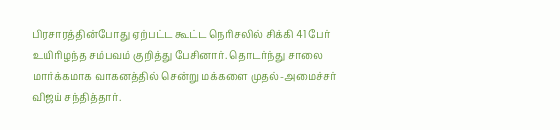பிரசாரத்தின்போது ஏற்பட்ட கூட்ட நெரிசலில் சிக்கி 41 பேர் உயிரிழந்த சம்பவம் குறித்து பேசினார். தொடர்ந்து சாலை மார்க்கமாக வாகனத்தில் சென்று மக்களை முதல்-அமைச்சர் விஜய் சந்தித்தார்.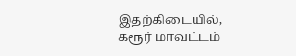இதற்கிடையில், கரூர் மாவட்டம்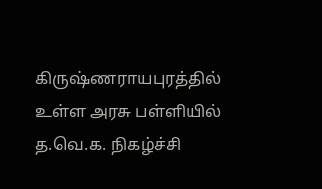கிருஷ்ணராயபுரத்தில் உள்ள அரசு பள்ளியில் த.வெ.க. நிகழ்ச்சி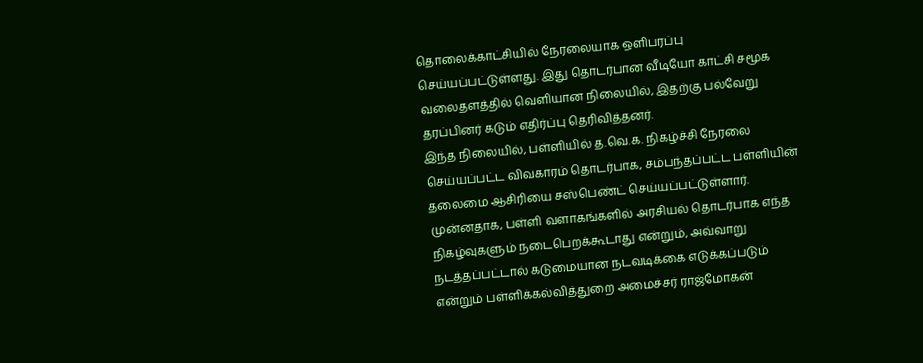தொலைக்காட்சியில் நேரலையாக ஒளிபரப்பு செய்யப்பட்டுள்ளது. இது தொடர்பான வீடியோ காட்சி சமூக வலைதளத்தில் வெளியான நிலையில், இதற்கு பல்வேறு தரப்பினர் கடும் எதிர்ப்பு தெரிவித்தனர்.
இந்த நிலையில், பள்ளியில் த.வெ.க. நிகழ்ச்சி நேரலை செய்யப்பட்ட விவகாரம் தொடர்பாக, சம்பந்தப்பட்ட பள்ளியின் தலைமை ஆசிரியை சஸ்பெண்ட் செய்யப்பட்டுள்ளார். முன்னதாக, பள்ளி வளாகங்களில் அரசியல் தொடர்பாக எந்த நிகழ்வுகளும் நடைபெறக்கூடாது என்றும், அவ்வாறு நடத்தப்பட்டால் கடுமையான நடவடிக்கை எடுக்கப்படும் என்றும் பள்ளிக்கல்வித்துறை அமைச்சர் ராஜ்மோகன்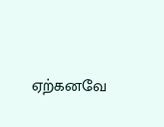ஏற்கனவே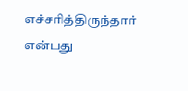எச்சரித்திருந்தார் என்பது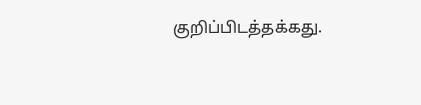குறிப்பிடத்தக்கது.